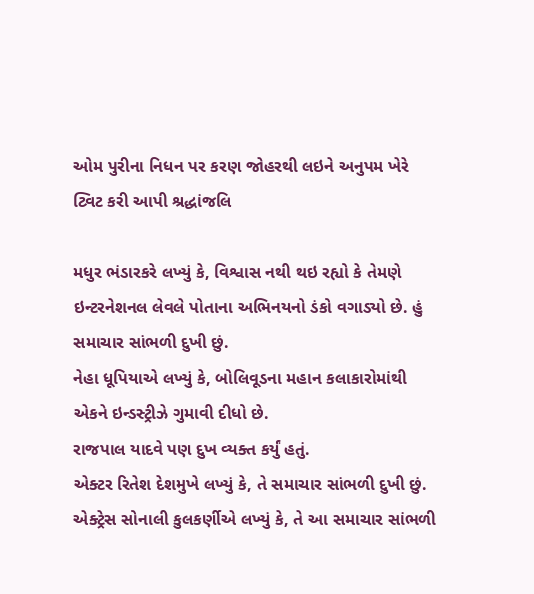ઓમ પુરીના નિધન પર કરણ જોહરથી લઇને અનુપમ ખેરે ટ્વિટ કરી આપી શ્રદ્ધાંજલિ

મધુર ભંડારકરે લખ્યું કે, વિશ્વાસ નથી થઇ રહ્યો કે તેમણે ઇન્ટરનેશનલ લેવલે પોતાના અભિનયનો ડંકો વગાડ્યો છે. હું સમાચાર સાંભળી દુખી છું.
નેહા ધૂપિયાએ લખ્યું કે, બોલિવૂડના મહાન કલાકારોમાંથી એકને ઇન્ડસ્ટ્રીઝે ગુમાવી દીધો છે.
રાજપાલ યાદવે પણ દુખ વ્યક્ત કર્યું હતું.
એક્ટર રિતેશ દેશમુખે લખ્યું કે, તે સમાચાર સાંભળી દુખી છું.
એક્ટ્રેસ સોનાલી કુલકર્ણીએ લખ્યું કે, તે આ સમાચાર સાંભળી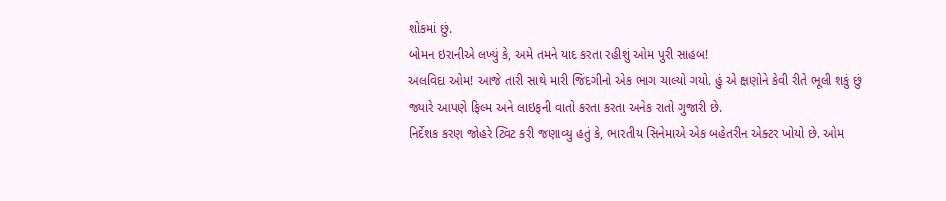શોકમાં છું.
બોમન ઇરાનીએ લખ્યું કે, અમે તમને યાદ કરતા રહીશું ઓમ પુરી સાહબ!
અલવિદા ઓમ! આજે તારી સાથે મારી જિંદગીનો એક ભાગ ચાલ્યો ગયો. હું એ ક્ષણોને કેવી રીતે ભૂલી શકું છું જ્યારે આપણે ફિલ્મ અને લાઇફની વાતો કરતા કરતા અનેક રાતો ગુજારી છે.
નિર્દેશક કરણ જોહરે ટ્વિટ કરી જણાવ્યુ હતું કે, ભારતીય સિનેમાએ એક બહેતરીન એક્ટર ખોયો છે. ઓમ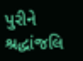પુરીને શ્રદ્ધાંજલિ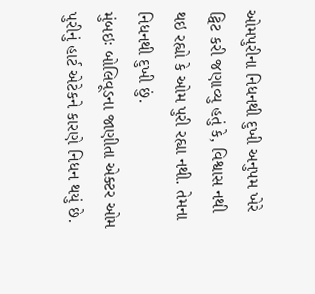ઓમપુરીના નિધનથી દુખી અનુપમ ખેરે ટ્વિટ કરી જણાવ્યુ હતું કે, વિશ્વાસ નથી થઇ રહ્યો કે ઓમ પુરી રહ્યા નથી. તેમના નિધનથી દુખી છું.
મુંબઇઃ બોલિવૂડના જાણીતા એક્ટર ઓમ પુરીનું હાર્ટ એટેકને કારણે નિધન થયું છે.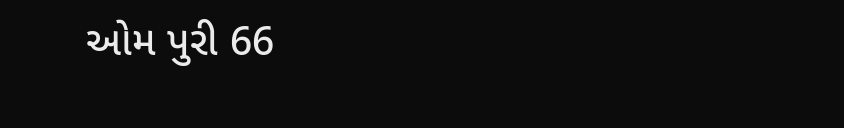ઓમ પુરી 66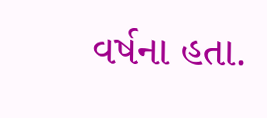વર્ષના હતા.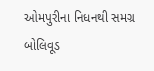ઓમપુરીના નિધનથી સમગ્ર બોલિવૂડ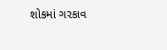શોકમાં ગરકાવ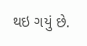થઇ ગયું છે.